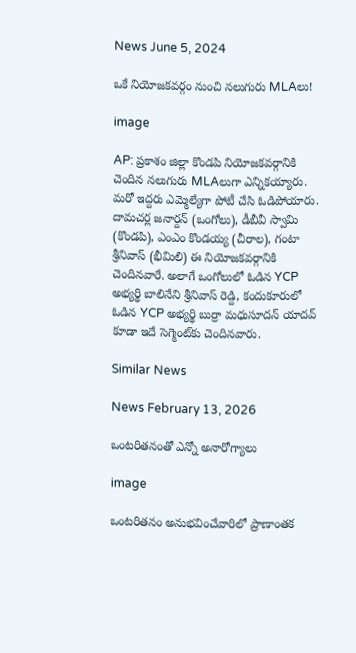News June 5, 2024

ఒకే నియోజకవర్గం నుంచి నలుగురు MLAలు!

image

AP: ప్రకాశం జిల్లా కొండపి నియోజకవర్గానికి చెందిన నలుగురు MLAలుగా ఎన్నికయ్యారు. మరో ఇద్దరు ఎమ్మెల్యేగా పోటీ చేసి ఓడిపోయారు. దామచర్ల జనార్దన్ (ఒంగోలు), డీబీవీ స్వామి (కొండపి), ఎంఎం కొండయ్య (చీరాల), గంటా శ్రీనివాస్ (భీమిలి) ఈ నియోజకవర్గానికి చెందినవారే. అలాగే ఒంగోలులో ఓడిన YCP అభ్యర్థి బాలినేని శ్రీనివాస్ రెడ్ది, కందుకూరులో ఓడిన YCP అభ్యర్థి బుర్రా మధుసూదన్ యాదవ్ కూడా ఇదే సెగ్మెంట్‌కు చెందినవారు.

Similar News

News February 13, 2026

ఒంటరితనంతో ఎన్నో అనారోగ్యాలు

image

ఒంటరితనం అనుభవించేవారిలో ప్రాణాంతక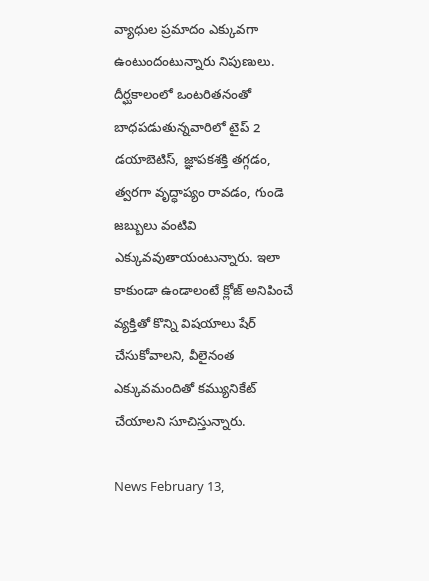వ్యాధుల ప్రమాదం ఎక్కువగా ఉంటుందంటున్నారు నిపుణులు. దీర్ఘకాలంలో ఒంటరితనంతో బాధపడుతున్నవారిలో టైప్ 2 డయాబెటిస్, జ్ఞాపకశక్తి తగ్గడం, త్వరగా వృద్ధాప్యం రావడం, గుండె జబ్బులు వంటివి ఎక్కువవుతాయంటున్నారు. ఇలా కాకుండా ఉండాలంటే క్లోజ్ అనిపించే వ్యక్తితో కొన్ని విషయాలు షేర్ చేసుకోవాలని, వీలైనంత ఎక్కువమందితో కమ్యునికేట్ చేయాలని సూచిస్తున్నారు.

News February 13,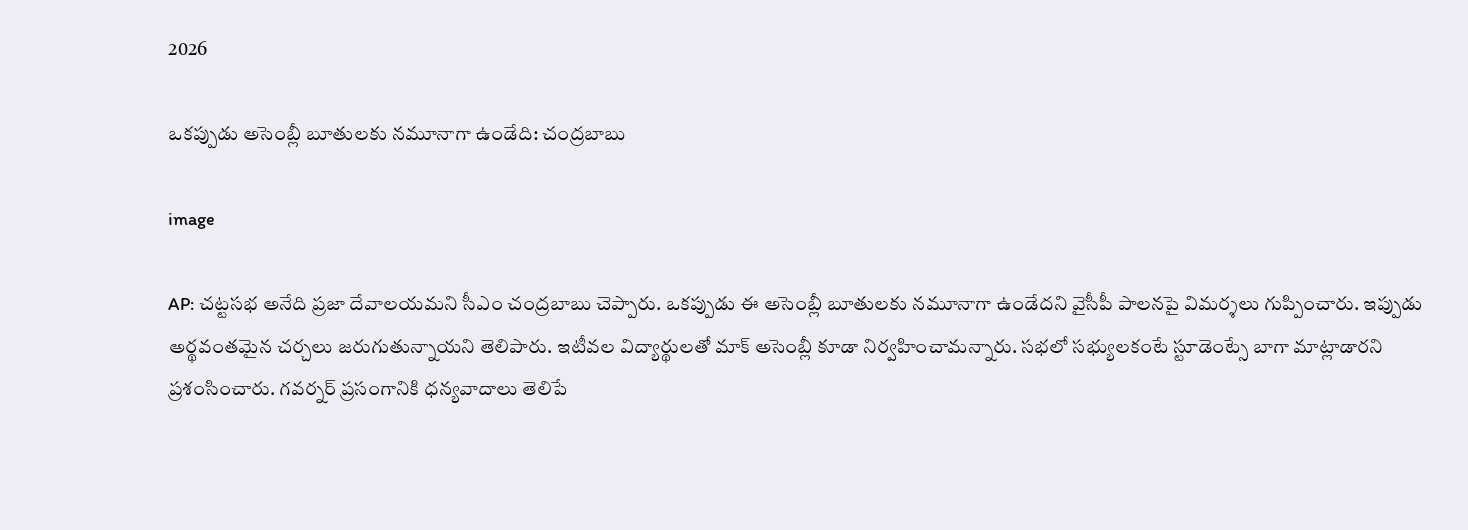2026

ఒకప్పుడు అసెంబ్లీ బూతులకు నమూనాగా ఉండేది: చంద్రబాబు

image

AP: చట్టసభ అనేది ప్రజా దేవాలయమని సీఎం చంద్రబాబు చెప్పారు. ఒకప్పుడు ఈ అసెంబ్లీ బూతులకు నమూనాగా ఉండేదని వైసీపీ పాలనపై విమర్శలు గుప్పించారు. ఇప్పుడు అర్థవంతమైన చర్చలు జరుగుతున్నాయని తెలిపారు. ఇటీవల విద్యార్థులతో మాక్ అసెంబ్లీ కూడా నిర్వహించామన్నారు. సభలో సభ్యులకంటే స్టూడెంట్సే బాగా మాట్లాడారని ప్రశంసించారు. గవర్నర్ ప్రసంగానికి ధన్యవాదాలు తెలిపే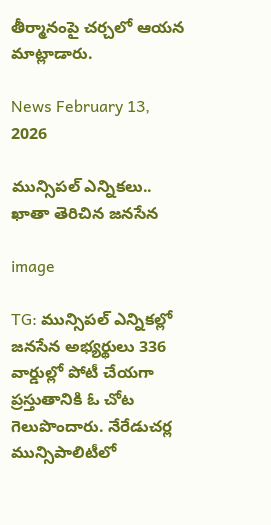తీర్మానంపై చర్చలో ఆయన మాట్లాడారు.

News February 13, 2026

మున్సిపల్ ఎన్నికలు.. ఖాతా తెరిచిన జనసేన

image

TG: మున్సిపల్ ఎన్నికల్లో జనసేన అభ్యర్థులు 336 వార్డుల్లో పోటీ చేయగా ప్రస్తుతానికి ఓ చోట గెలుపొందారు. నేరేడుచర్ల మున్సిపాలిటీలో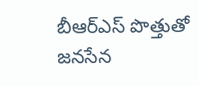బీఆర్ఎస్ పొత్తుతో జనసేన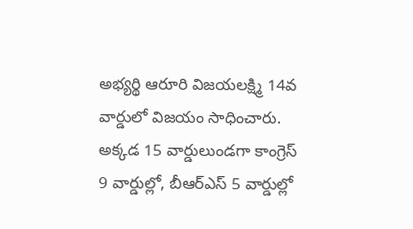అభ్యర్థి ఆరూరి విజయలక్ష్మి 14వ వార్డులో విజయం సాధించారు. అక్కడ 15 వార్డులుండగా కాంగ్రెస్ 9 వార్డుల్లో, బీఆర్ఎస్ 5 వార్డుల్లో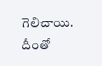గెలిచాయి. దీంతో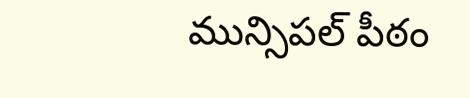మున్సిపల్ పీఠం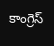కాంగ్రెస్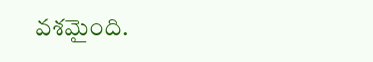వశమైంది.